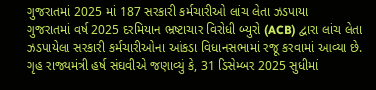ગુજરાતમાં 2025 માં 187 સરકારી કર્મચારીઓ લાંચ લેતા ઝડપાયા
ગુજરાતમાં વર્ષ 2025 દરમિયાન ભ્રષ્ટાચાર વિરોધી બ્યુરો (ACB) દ્વારા લાંચ લેતા ઝડપાયેલા સરકારી કર્મચારીઓના આંકડા વિધાનસભામાં રજૂ કરવામાં આવ્યા છે.
ગૃહ રાજ્યમંત્રી હર્ષ સંઘવીએ જણાવ્યું કે, 31 ડિસેમ્બર 2025 સુધીમાં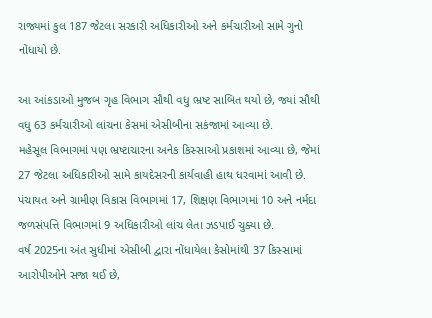રાજ્યમાં કુલ 187 જેટલા સરકારી અધિકારીઓ અને કર્મચારીઓ સામે ગુનો નોંધાયો છે.

આ આંકડાઓ મુજબ ગૃહ વિભાગ સૌથી વધુ ભ્રષ્ટ સાબિત થયો છે, જ્યાં સૌથી વધુ 63 કર્મચારીઓ લાંચના કેસમાં એસીબીના સકંજામાં આવ્યા છે.
મહેસૂલ વિભાગમાં પણ ભ્રષ્ટાચારના અનેક કિસ્સાઓ પ્રકાશમાં આવ્યા છે, જેમાં 27 જેટલા અધિકારીઓ સામે કાયદેસરની કાર્યવાહી હાથ ધરવામાં આવી છે.
પંચાયત અને ગ્રામીણ વિકાસ વિભાગમાં 17, શિક્ષણ વિભાગમાં 10 અને નર્મદા જળસંપત્તિ વિભાગમાં 9 અધિકારીઓ લાંચ લેતા ઝડપાઈ ચુક્યા છે.
વર્ષ 2025ના અંત સુધીમાં એસીબી દ્વારા નોંધાયેલા કેસોમાંથી 37 કિસ્સામાં આરોપીઓને સજા થઈ છે,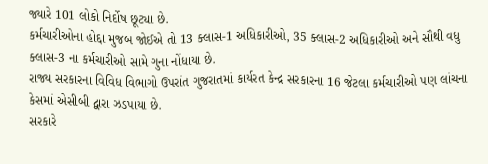જ્યારે 101 લોકો નિર્દોષ છૂટ્યા છે.
કર્મચારીઓના હોદ્દા મુજબ જોઈએ તો 13 ક્લાસ-1 અધિકારીઓ, 35 ક્લાસ-2 અધિકારીઓ અને સૌથી વધુ ક્લાસ-3 ના કર્મચારીઓ સામે ગુના નોંધાયા છે.
રાજ્ય સરકારના વિવિધ વિભાગો ઉપરાંત ગુજરાતમાં કાર્યરત કેન્દ્ર સરકારના 16 જેટલા કર્મચારીઓ પણ લાંચના કેસમાં એસીબી દ્વારા ઝડપાયા છે.
સરકારે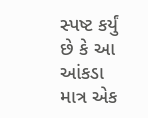સ્પષ્ટ કર્યું છે કે આ આંકડા માત્ર એક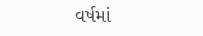વર્ષમાં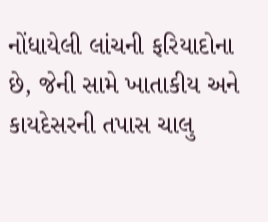નોંધાયેલી લાંચની ફરિયાદોના છે, જેની સામે ખાતાકીય અને કાયદેસરની તપાસ ચાલુ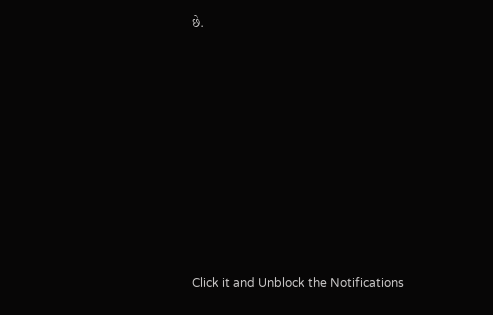છે.












Click it and Unblock the Notifications